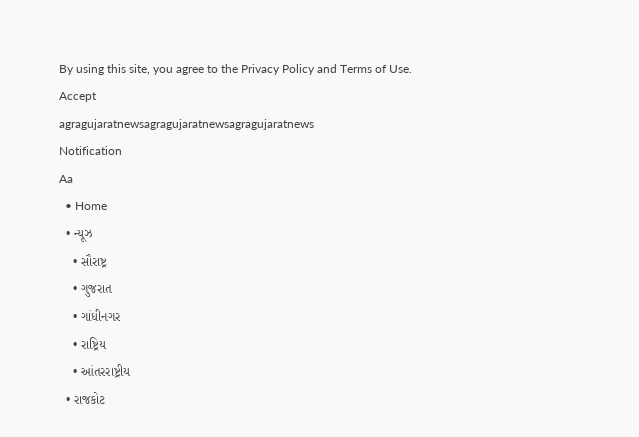By using this site, you agree to the Privacy Policy and Terms of Use.
Accept
agragujaratnewsagragujaratnewsagragujaratnews
Notification
Aa
  • Home
  • ન્યૂઝ
    • સૌરાષ્ટ્ર
    • ગુજરાત
    • ગાંધીનગર
    • રાષ્ટ્રિય
    • આંતરરાષ્ટ્રીય
  • રાજકોટ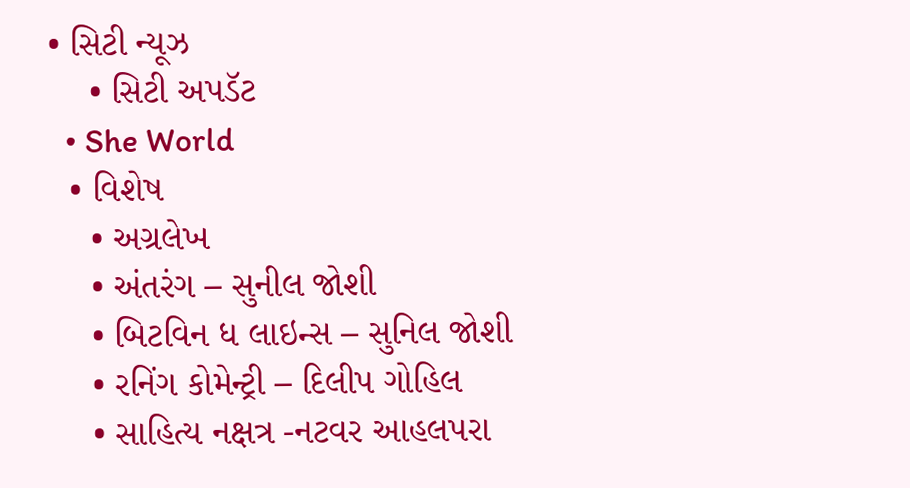• સિટી ન્યૂઝ
    • સિટી અપડૅટ
  • She World
  • વિશેષ
    • અગ્રલેખ
    • અંતરંગ – સુનીલ જોશી
    • બિટવિન ધ લાઇન્સ – સુનિલ જોશી
    • રનિંગ કોમેન્ટ્રી – દિલીપ ગોહિલ
    • સાહિત્ય નક્ષત્ર -નટવર આહલપરા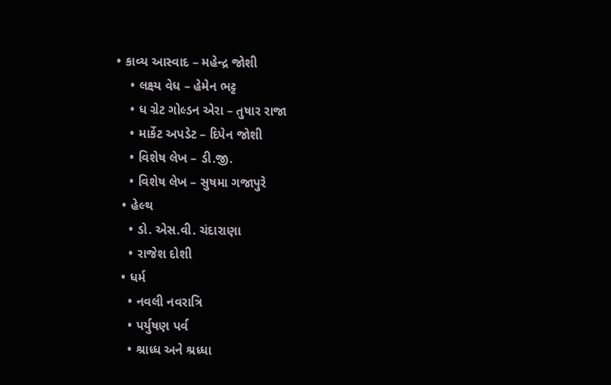• કાવ્ય આસ્વાદ – મહેન્દ્ર જોશી
    • લક્ષ્ય વેધ – હેમેન ભટ્ટ
    • ધ ગ્રેટ ગોલ્ડન એરા – તુષાર રાજા
    • માર્કેટ અપડેટ – દિપેન જોશી
    • વિશેષ લેખ – ડી.જી.
    • વિશેષ લેખ – સુષમા ગજાપુરે
  • હેલ્થ
    • ડો. એસ.વી. ચંદારાણા
    • રાજેશ દોશી
  • ધર્મ
    • નવલી નવરાત્રિ
    • પર્યુષણ પર્વ
    • શ્રાધ્ધ અને શ્રધ્ધા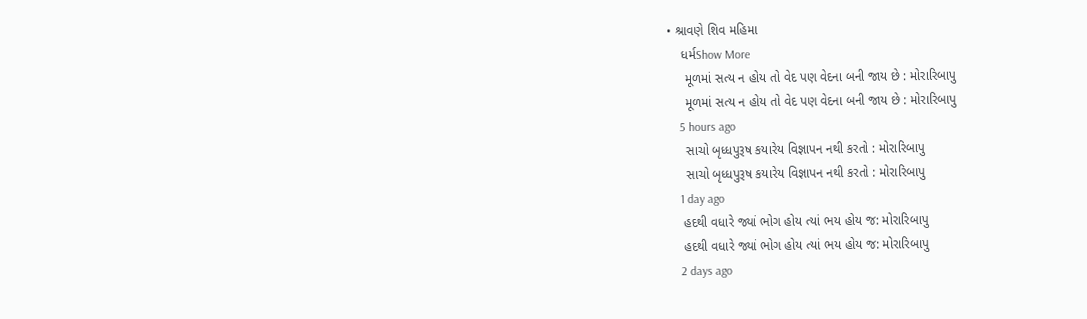• શ્રાવણે શિવ મહિમા
    ધર્મShow More
     મૂળમાં સત્ય ન હોય તો વેદ પણ વેદના બની જાય છે : મોરારિબાપુ
     મૂળમાં સત્ય ન હોય તો વેદ પણ વેદના બની જાય છે : મોરારિબાપુ
    5 hours ago
     સાચો બૃધ્ધપુરૂષ કયારેય વિજ્ઞાપન નથી કરતો : મોરારિબાપુ
     સાચો બૃધ્ધપુરૂષ કયારેય વિજ્ઞાપન નથી કરતો : મોરારિબાપુ
    1 day ago
    હદથી વધારે જ્યાં ભોગ હોય ત્યાં ભય હોય જ: મોરારિબાપુ
    હદથી વધારે જ્યાં ભોગ હોય ત્યાં ભય હોય જ: મોરારિબાપુ
    2 days ago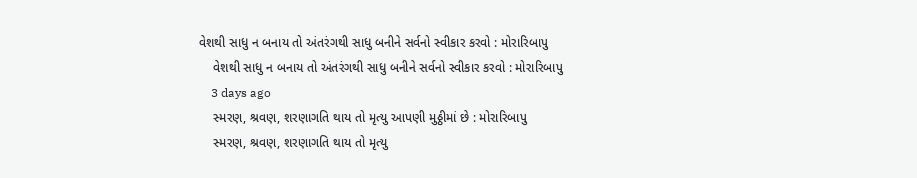વેશથી સાધુ ન બનાય તો અંતરંગથી સાધુ બનીને સર્વનો સ્વીકાર કરવો : મોરારિબાપુ
    વેશથી સાધુ ન બનાય તો અંતરંગથી સાધુ બનીને સર્વનો સ્વીકાર કરવો : મોરારિબાપુ
    3 days ago
    સ્મરણ, શ્રવણ, શરણાગતિ થાય તો મૃત્યુ આપણી મુઠ્ઠીમાં છે : મોરારિબાપુ
    સ્મરણ, શ્રવણ, શરણાગતિ થાય તો મૃત્યુ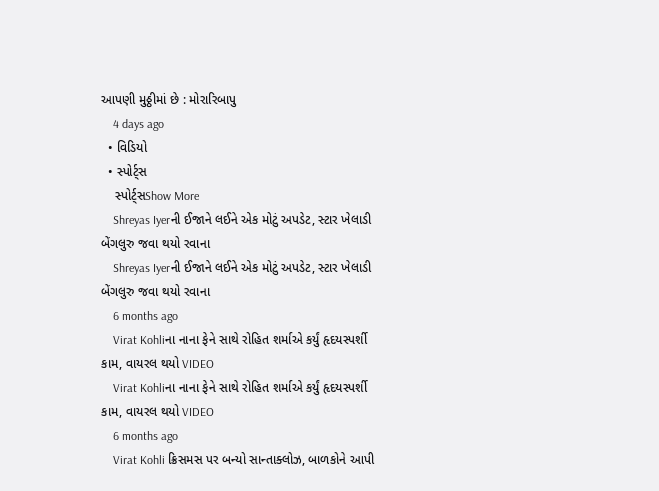આપણી મુઠ્ઠીમાં છે : મોરારિબાપુ
    4 days ago
  • વિડિયો
  • સ્પોર્ટ્સ
    સ્પોર્ટ્સShow More
    Shreyas Iyerની ઈજાને લઈને એક મોટું અપડેટ, સ્ટાર ખેલાડી બેંગલુરુ જવા થયો રવાના
    Shreyas Iyerની ઈજાને લઈને એક મોટું અપડેટ, સ્ટાર ખેલાડી બેંગલુરુ જવા થયો રવાના
    6 months ago
    Virat Kohliના નાના ફેને સાથે રોહિત શર્માએ કર્યું હૃદયસ્પર્શી કામ, વાયરલ થયો VIDEO
    Virat Kohliના નાના ફેને સાથે રોહિત શર્માએ કર્યું હૃદયસ્પર્શી કામ, વાયરલ થયો VIDEO
    6 months ago
    Virat Kohli ક્રિસમસ પર બન્યો સાન્તાક્લોઝ, બાળકોને આપી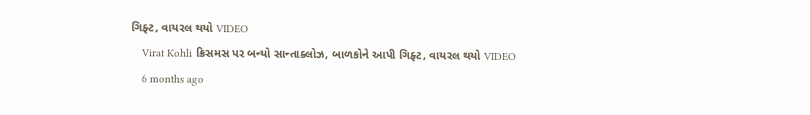ગિફ્ટ, વાયરલ થયો VIDEO
    Virat Kohli ક્રિસમસ પર બન્યો સાન્તાક્લોઝ, બાળકોને આપી ગિફ્ટ, વાયરલ થયો VIDEO
    6 months ago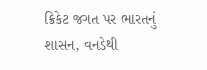ક્રિકેટ જગત પર ભારતનું શાસન, વનડેથી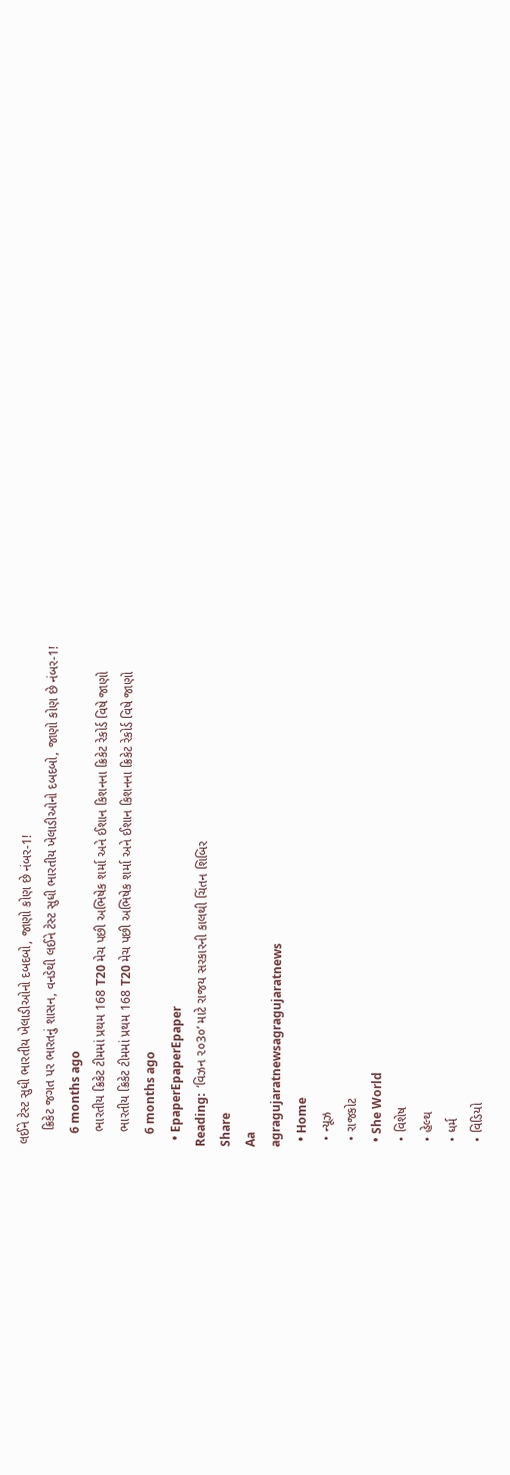લઈને ટેસ્ટ સુધી ભારતીય ખેલાડીઓનો દબદબો, જાણો કોણ છે નંબર-1!
    ક્રિકેટ જગત પર ભારતનું શાસન, વનડેથી લઈને ટેસ્ટ સુધી ભારતીય ખેલાડીઓનો દબદબો, જાણો કોણ છે નંબર-1!
    6 months ago
    ભારતીય ક્રિકેટ ટીમમાં પ્રથમ 168 T20 મેચ પછી અભિષેક શર્મા અને ઈશાન કિશનના ક્રિકેટ રેકોર્ડ વિષે જાણો
    ભારતીય ક્રિકેટ ટીમમાં પ્રથમ 168 T20 મેચ પછી અભિષેક શર્મા અને ઈશાન કિશનના ક્રિકેટ રેકોર્ડ વિષે જાણો
    6 months ago
  • EpaperEpaperEpaper
Reading:  ‘વિઝન ૨૦3૦’ માટે રાજય સરકારની કાલથી ચિંતન શિબિર
Share
Aa
agragujaratnewsagragujaratnews
  • Home
  • ન્યૂઝ
  • રાજકોટ
  • She World
  • વિશેષ
  • હેલ્થ
  • ધર્મ
  • વિડિયો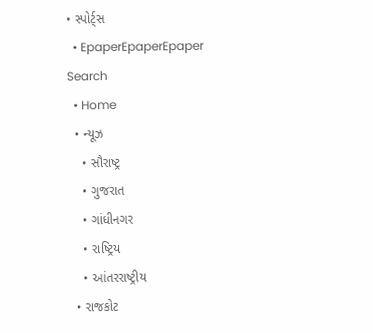• સ્પોર્ટ્સ
  • EpaperEpaperEpaper
Search
  • Home
  • ન્યૂઝ
    • સૌરાષ્ટ્ર
    • ગુજરાત
    • ગાંધીનગર
    • રાષ્ટ્રિય
    • આંતરરાષ્ટ્રીય
  • રાજકોટ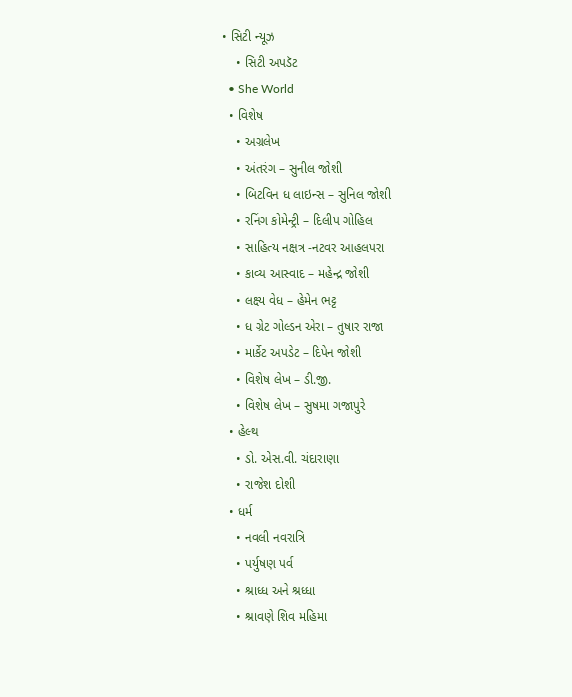• સિટી ન્યૂઝ
    • સિટી અપડૅટ
  • She World
  • વિશેષ
    • અગ્રલેખ
    • અંતરંગ – સુનીલ જોશી
    • બિટવિન ધ લાઇન્સ – સુનિલ જોશી
    • રનિંગ કોમેન્ટ્રી – દિલીપ ગોહિલ
    • સાહિત્ય નક્ષત્ર -નટવર આહલપરા
    • કાવ્ય આસ્વાદ – મહેન્દ્ર જોશી
    • લક્ષ્ય વેધ – હેમેન ભટ્ટ
    • ધ ગ્રેટ ગોલ્ડન એરા – તુષાર રાજા
    • માર્કેટ અપડેટ – દિપેન જોશી
    • વિશેષ લેખ – ડી.જી.
    • વિશેષ લેખ – સુષમા ગજાપુરે
  • હેલ્થ
    • ડો. એસ.વી. ચંદારાણા
    • રાજેશ દોશી
  • ધર્મ
    • નવલી નવરાત્રિ
    • પર્યુષણ પર્વ
    • શ્રાધ્ધ અને શ્રધ્ધા
    • શ્રાવણે શિવ મહિમા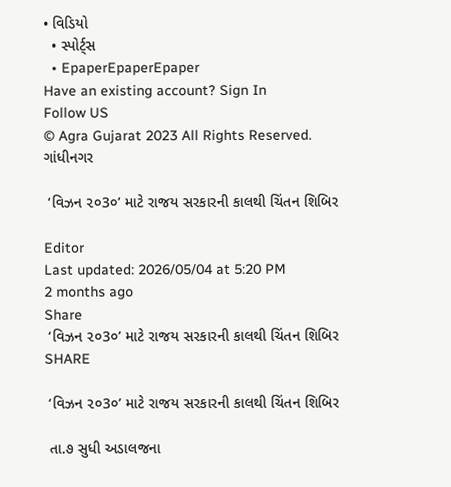• વિડિયો
  • સ્પોર્ટ્સ
  • EpaperEpaperEpaper
Have an existing account? Sign In
Follow US
© Agra Gujarat 2023 All Rights Reserved.
ગાંધીનગર

 ‘વિઝન ૨૦3૦’ માટે રાજય સરકારની કાલથી ચિંતન શિબિર

Editor
Last updated: 2026/05/04 at 5:20 PM
2 months ago
Share
 ‘વિઝન ૨૦3૦’ માટે રાજય સરકારની કાલથી ચિંતન શિબિર
SHARE

 ‘વિઝન ૨૦3૦’ માટે રાજય સરકારની કાલથી ચિંતન શિબિર

 તા.૭ સુધી અડાલજના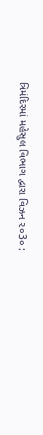ત્રિમંદિરમાં મહેસુલ વિભાગ દ્વારા વિઝન ૨૦3૦ :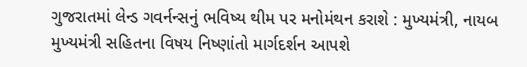ગુજરાતમાં લેન્ડ ગવર્નન્સનું ભવિષ્ય થીમ પર મનોમંથન કરાશે : મુખ્યમંત્રી, નાયબ મુખ્યમંત્રી સહિતના વિષય નિષ્ણાંતો માર્ગદર્શન આપશે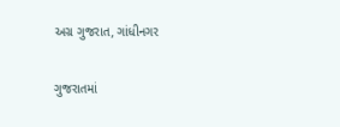અગ્ર ગુજરાત, ગાંધીનગર

ગુજરાતમાં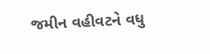જમીન વહીવટને વધુ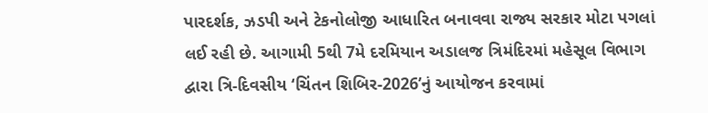પારદર્શક, ઝડપી અને ટેકનોલોજી આધારિત બનાવવા રાજ્ય સરકાર મોટા પગલાં લઈ રહી છે. આગામી 5થી 7મે દરમિયાન અડાલજ ત્રિમંદિરમાં મહેસૂલ વિભાગ દ્વારા ત્રિ-દિવસીય ‘ચિંતન શિબિર-2026’નું આયોજન કરવામાં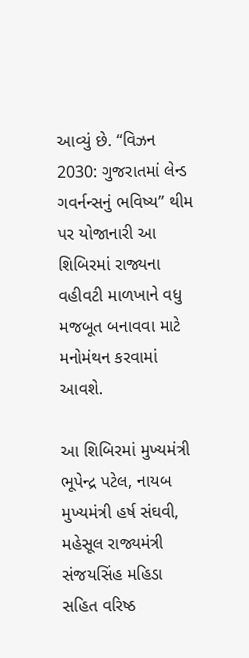આવ્યું છે. “વિઝન 2030: ગુજરાતમાં લેન્ડ ગવર્નન્સનું ભવિષ્ય” થીમ પર યોજાનારી આ શિબિરમાં રાજ્યના વહીવટી માળખાને વધુ મજબૂત બનાવવા માટે મનોમંથન કરવામાં આવશે.

આ શિબિરમાં મુખ્યમંત્રી ભૂપેન્દ્ર પટેલ, નાયબ મુખ્યમંત્રી હર્ષ સંઘવી, મહેસૂલ રાજ્યમંત્રી સંજયસિંહ મહિડા સહિત વરિષ્ઠ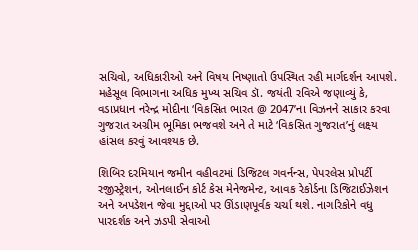સચિવો, અધિકારીઓ અને વિષય નિષ્ણાતો ઉપસ્થિત રહી માર્ગદર્શન આપશે. મહેસૂલ વિભાગના અધિક મુખ્ય સચિવ ડૉ. જયંતી રવિએ જણાવ્યું કે, વડાપ્રધાન નરેન્દ્ર મોદીના ‘વિકસિત ભારત @ 2047’ના વિઝનને સાકાર કરવા ગુજરાત અગ્રીમ ભૂમિકા ભજવશે અને તે માટે ‘વિકસિત ગુજરાત’નું લક્ષ્ય હાંસલ કરવું આવશ્યક છે.

શિબિર દરમિયાન જમીન વહીવટમાં ડિજિટલ ગવર્નન્સ, પેપરલેસ પ્રોપર્ટી રજીસ્ટ્રેશન, ઓનલાઈન કોર્ટ કેસ મેનેજમેન્ટ, આવક રેકોર્ડના ડિજિટાઈઝેશન અને અપડેશન જેવા મુદ્દાઓ પર ઊંડાણપૂર્વક ચર્ચા થશે. નાગરિકોને વધુ પારદર્શક અને ઝડપી સેવાઓ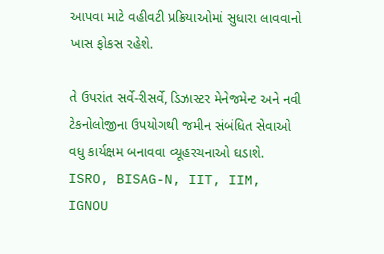આપવા માટે વહીવટી પ્રક્રિયાઓમાં સુધારા લાવવાનો ખાસ ફોકસ રહેશે.

તે ઉપરાંત સર્વે-રીસર્વે, ડિઝાસ્ટર મેનેજમેન્ટ અને નવી ટેકનોલોજીના ઉપયોગથી જમીન સંબંધિત સેવાઓ વધુ કાર્યક્ષમ બનાવવા વ્યૂહરચનાઓ ઘડાશે. ISRO, BISAG-N, IIT, IIM, IGNOU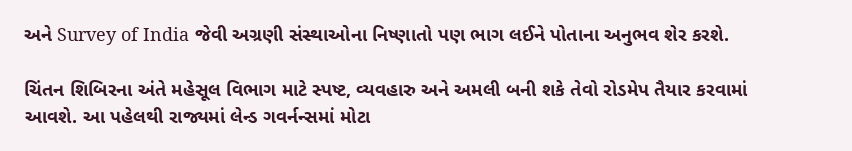અને Survey of India જેવી અગ્રણી સંસ્થાઓના નિષ્ણાતો પણ ભાગ લઈને પોતાના અનુભવ શેર કરશે.

ચિંતન શિબિરના અંતે મહેસૂલ વિભાગ માટે સ્પષ્ટ, વ્યવહારુ અને અમલી બની શકે તેવો રોડમેપ તૈયાર કરવામાં આવશે. આ પહેલથી રાજ્યમાં લેન્ડ ગવર્નન્સમાં મોટા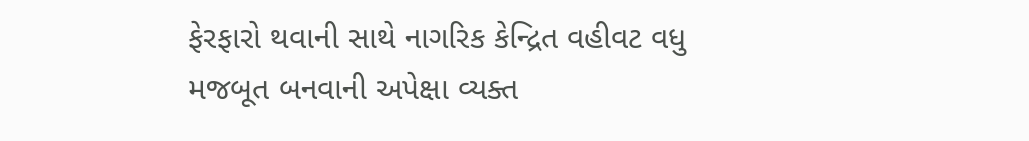ફેરફારો થવાની સાથે નાગરિક કેન્દ્રિત વહીવટ વધુ મજબૂત બનવાની અપેક્ષા વ્યક્ત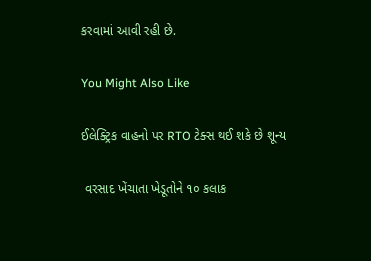કરવામાં આવી રહી છે.

You Might Also Like

ઈલેક્ટ્રિક વાહનો પર RTO ટેક્સ થઈ શકે છે શૂન્ય

 વરસાદ ખેંચાતા ખેડૂતોને ૧૦ કલાક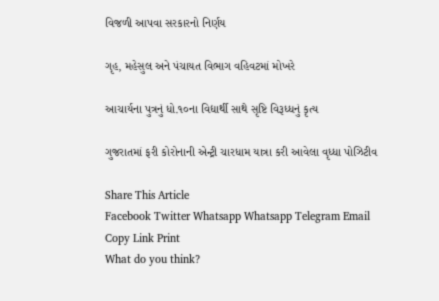વિજળી આપવા સરકારનો નિર્ણય

ગૃહ, મહેસુલ અને પંચાયત વિભાગ વહિવટમાં મોખરે

આચાર્યના પુત્રનું ધો.૧૦ના વિદ્યાર્થી સાથે સૃષ્ટિ વિરૂધ્ધનું કૃત્ય

ગુજરાતમાં ફરી કોરોનાની એન્ટ્રી ચારધામ યાત્રા કરી આવેલા વૃધ્ધા પોઝિટીવ

Share This Article
Facebook Twitter Whatsapp Whatsapp Telegram Email Copy Link Print
What do you think?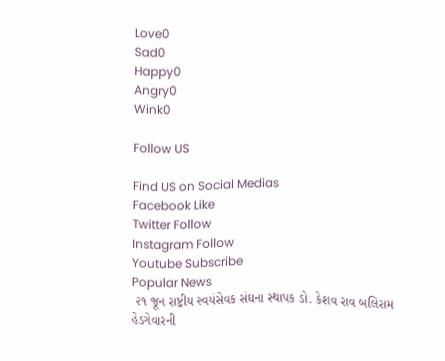Love0
Sad0
Happy0
Angry0
Wink0

Follow US

Find US on Social Medias
Facebook Like
Twitter Follow
Instagram Follow
Youtube Subscribe
Popular News
 ૨૧ જૂન રાષ્ટ્રીય સ્વયંસેવક સંઘના સ્થાપક ડો. કેશવ રાવ બલિરામ હેડગેવારની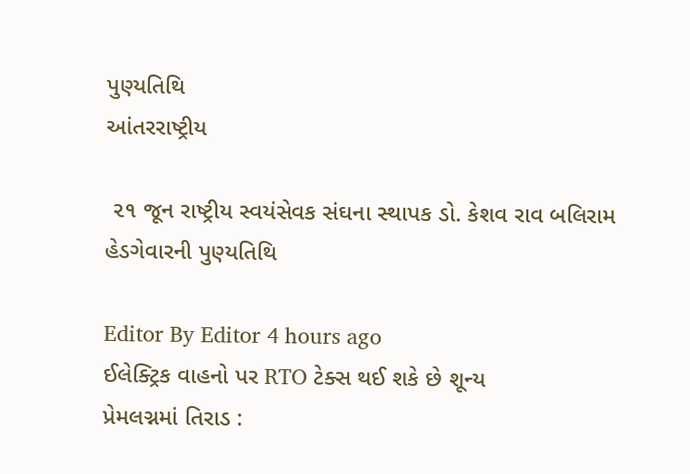પુણ્યતિથિ
આંતરરાષ્ટ્રીય

 ૨૧ જૂન રાષ્ટ્રીય સ્વયંસેવક સંઘના સ્થાપક ડો. કેશવ રાવ બલિરામ હેડગેવારની પુણ્યતિથિ

Editor By Editor 4 hours ago
ઈલેક્ટ્રિક વાહનો પર RTO ટેક્સ થઈ શકે છે શૂન્ય
પ્રેમલગ્નમાં તિરાડ :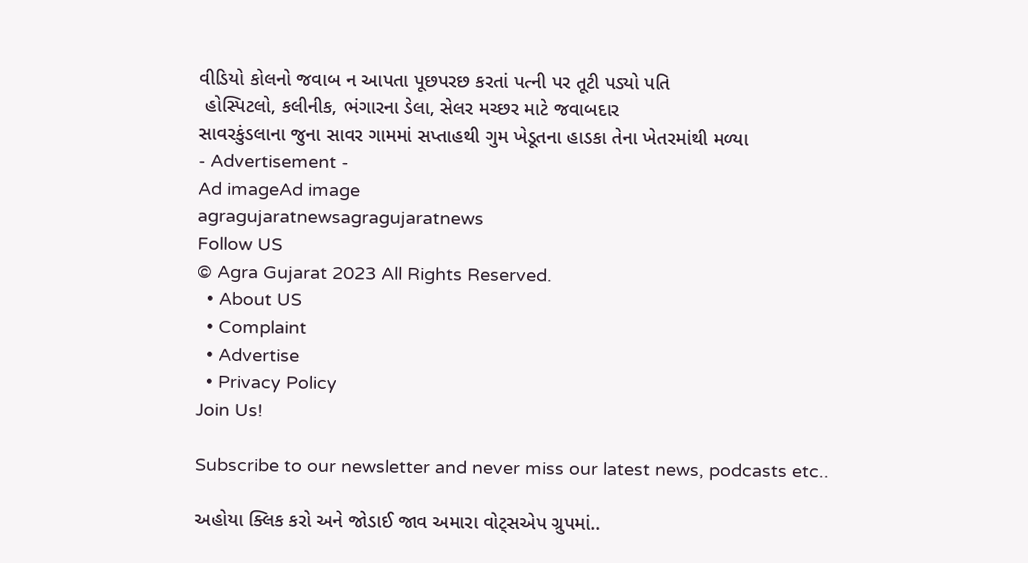વીડિયો કોલનો જવાબ ન આપતા પૂછપરછ કરતાં પત્ની પર તૂટી પડ્યો પતિ
 હોસ્પિટલો, કલીનીક, ભંગારના ડેલા, સેલર મચ્છર માટે જવાબદાર
સાવરકુંડલાના જુના સાવર ગામમાં સપ્તાહથી ગુમ ખેડૂતના હાડકા તેના ખેતરમાંથી મળ્યા
- Advertisement -
Ad imageAd image
agragujaratnewsagragujaratnews
Follow US
© Agra Gujarat 2023 All Rights Reserved.
  • About US
  • Complaint
  • Advertise
  • Privacy Policy
Join Us!

Subscribe to our newsletter and never miss our latest news, podcasts etc..

અહોયા ક્લિક કરો અને જોડાઈ જાવ અમારા વોટ્સએપ ગ્રુપમાં..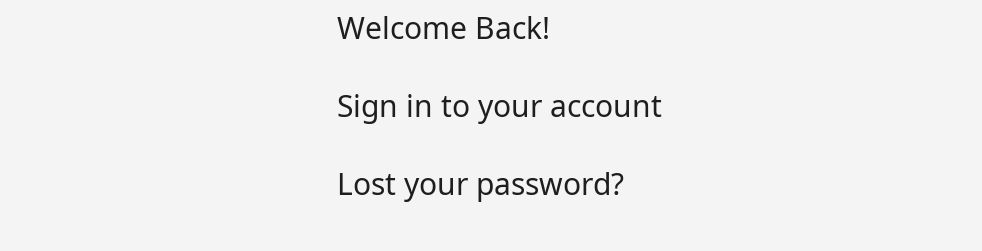Welcome Back!

Sign in to your account

Lost your password?